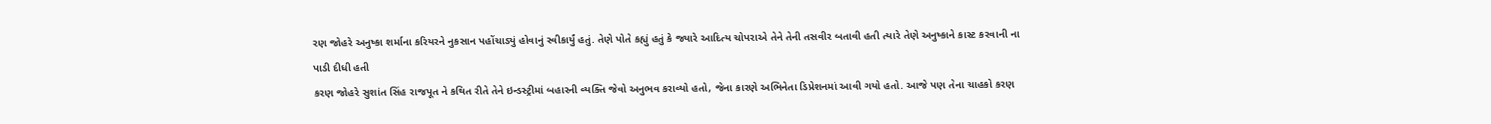રણ જોહરે અનુષ્કા શર્માના કરિયરને નુકસાન પહોંચાડ્યું હોવાનું સ્વીકાર્યું હતું. તેણે પોતે કહ્યું હતું કે જ્યારે આદિત્ય ચોપરાએ તેને તેની તસવીર બતાવી હતી ત્યારે તેણે અનુષ્કાને કાસ્ટ કરવાની ના પાડી દીધી હતી
કરણ જોહરે સુશાંત સિંહ રાજપૂત ને કથિત રીતે તેને ઇન્ડસ્ટ્રીમાં બહારની વ્યક્તિ જેવો અનુભવ કરાવ્યો હતો, જેના કારણે અભિનેતા ડિપ્રેશનમાં આવી ગયો હતો. આજે પણ તેના ચાહકો કરણ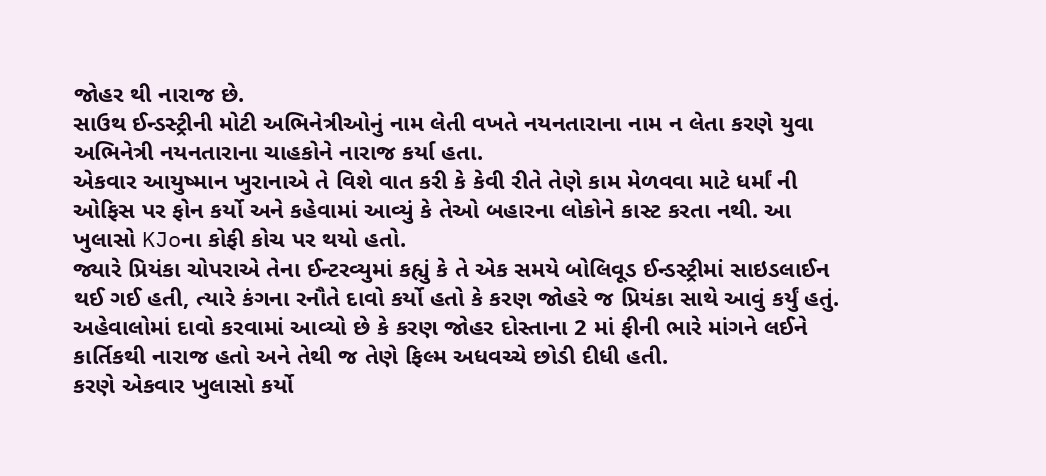જોહર થી નારાજ છે.
સાઉથ ઈન્ડસ્ટ્રીની મોટી અભિનેત્રીઓનું નામ લેતી વખતે નયનતારાના નામ ન લેતા કરણે યુવા અભિનેત્રી નયનતારાના ચાહકોને નારાજ કર્યા હતા.
એકવાર આયુષ્માન ખુરાનાએ તે વિશે વાત કરી કે કેવી રીતે તેણે કામ મેળવવા માટે ધર્માં ની ઓફિસ પર ફોન કર્યો અને કહેવામાં આવ્યું કે તેઓ બહારના લોકોને કાસ્ટ કરતા નથી. આ ખુલાસો KJoના કોફી કોચ પર થયો હતો.
જ્યારે પ્રિયંકા ચોપરાએ તેના ઈન્ટરવ્યુમાં કહ્યું કે તે એક સમયે બોલિવૂડ ઈન્ડસ્ટ્રીમાં સાઇડલાઈન થઈ ગઈ હતી, ત્યારે કંગના રનૌતે દાવો કર્યો હતો કે કરણ જોહરે જ પ્રિયંકા સાથે આવું કર્યું હતું.
અહેવાલોમાં દાવો કરવામાં આવ્યો છે કે કરણ જોહર દોસ્તાના 2 માં ફીની ભારે માંગને લઈને કાર્તિકથી નારાજ હતો અને તેથી જ તેણે ફિલ્મ અધવચ્ચે છોડી દીધી હતી.
કરણે એકવાર ખુલાસો કર્યો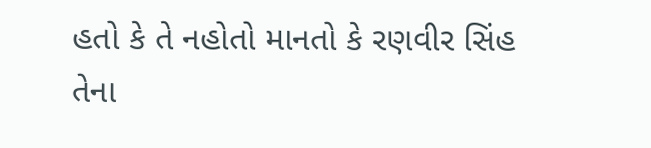હતો કે તે નહોતો માનતો કે રણવીર સિંહ તેના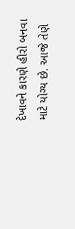દેખાવને કારણે હીરો બનવા માટે યોગ્ય છે. આજે તેણે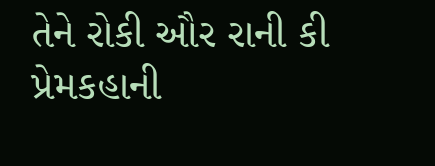તેને રોકી ઔર રાની કી પ્રેમકહાની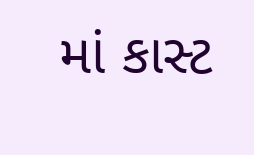માં કાસ્ટ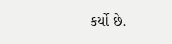કર્યો છે.